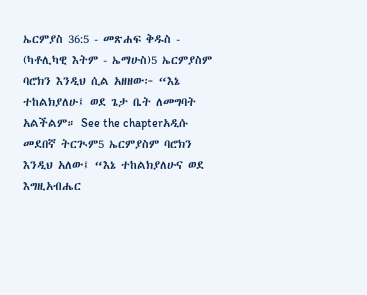ኤርምያስ 36:5 - መጽሐፍ ቅዱስ - (ካቶሊካዊ እትም - ኤማሁስ)5 ኤርምያስም ባሮክን እንዲህ ሲል አዘዘው፦ “እኔ ተከልክያለሁ፤ ወደ ጌታ ቤት ለመግባት አልችልም። See the chapterአዲሱ መደበኛ ትርጒም5 ኤርምያስም ባሮክን እንዲህ አለው፤ “እኔ ተከልክያለሁና ወደ እግዚአብሔር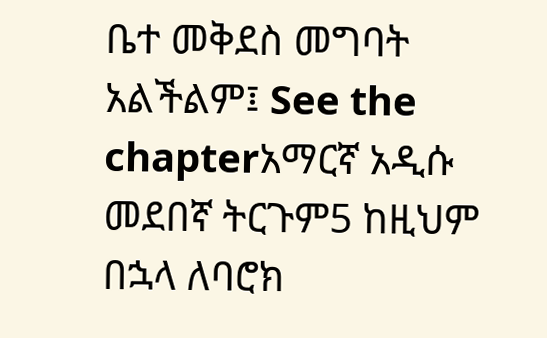ቤተ መቅደስ መግባት አልችልም፤ See the chapterአማርኛ አዲሱ መደበኛ ትርጉም5 ከዚህም በኋላ ለባሮክ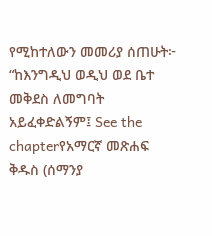የሚከተለውን መመሪያ ሰጠሁት፦ “ከእንግዲህ ወዲህ ወደ ቤተ መቅደስ ለመግባት አይፈቀድልኝም፤ See the chapterየአማርኛ መጽሐፍ ቅዱስ (ሰማንያ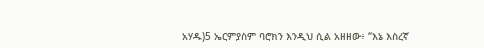አሃዱ)5 ኤርምያስም ባሮክን እንዲህ ሲል አዘዘው፥ “እኔ እስረኛ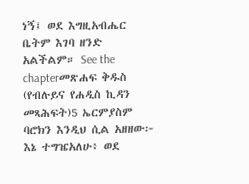ነኝ፤ ወደ እግዚአብሔር ቤትም እገባ ዘንድ አልችልም። See the chapterመጽሐፍ ቅዱስ (የብሉይና የሐዲስ ኪዳን መጻሕፍት)5 ኤርምያስም ባሮክን እንዲህ ሲል አዘዘው፦ እኔ ተግዤአለሁ፥ ወደ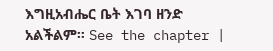እግዚአብሔር ቤት እገባ ዘንድ አልችልም። See the chapter |